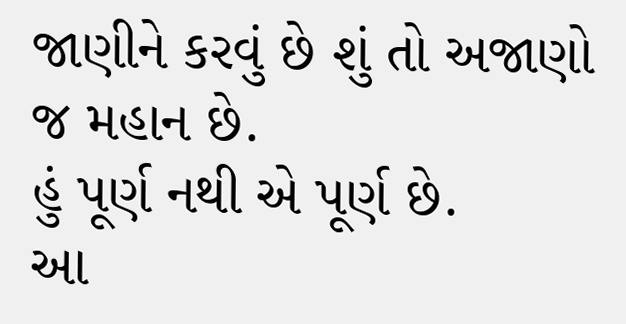જાણીને કરવું છે શું તો અજાણો જ મહાન છે.
હું પૂર્ણ નથી એ પૂર્ણ છે.
આ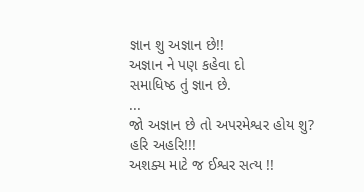જ્ઞાન શુ અજ્ઞાન છે!!
અજ્ઞાન ને પણ કહેવા દો
સમાધિષ્ઠ તું જ્ઞાન છે.
...
જો અજ્ઞાન છે તો અપરમેશ્વર હોય શુ?
હરિ અહરિ!!!
અશક્ય માટે જ ઈશ્વર સત્ય !!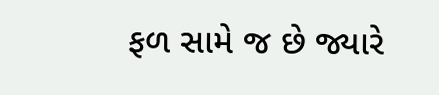ફળ સામે જ છે જ્યારે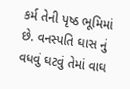કર્મ તેની પૃષ્ઠ ભૂમિમાં છે. વનસ્પતિ ઘાસ નું વધવું ઘટવું તેમાં વાઘ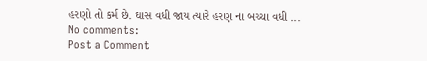હરણો તો કર્મ છે. ઘાસ વધી જાય ત્યારે હરણ ના બચ્ચા વધી ...
No comments:
Post a Comment